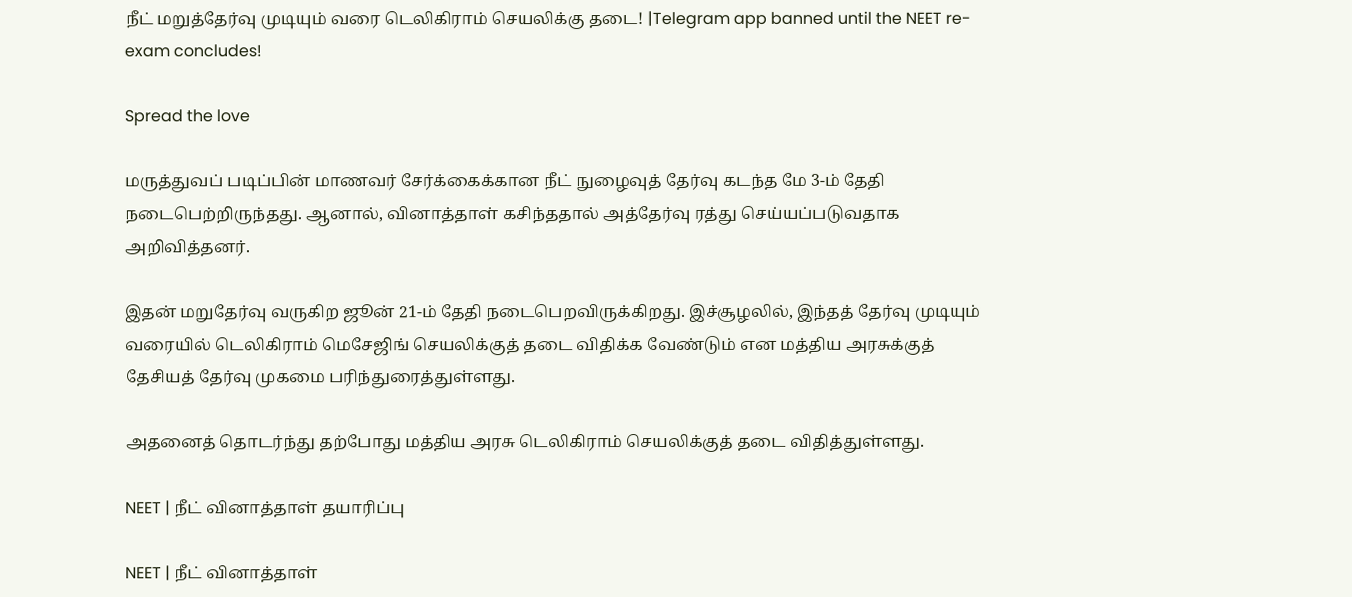நீட் மறுத்தேர்வு முடியும் வரை டெலிகிராம் செயலிக்கு தடை! |Telegram app banned until the NEET re-exam concludes!

Spread the love

மருத்துவப் படிப்பின் மாணவர் சேர்க்கைக்கான நீட் நுழைவுத் தேர்வு கடந்த மே 3-ம் தேதி நடைபெற்றிருந்தது. ஆனால், வினாத்தாள் கசிந்ததால் அத்தேர்வு ரத்து செய்யப்படுவதாக அறிவித்தனர்.

இதன் மறுதேர்வு வருகிற ஜூன் 21-ம் தேதி நடைபெறவிருக்கிறது. இச்சூழலில், இந்தத் தேர்வு முடியும் வரையில் டெலிகிராம் மெசேஜிங் செயலிக்குத் தடை விதிக்க வேண்டும் என மத்திய அரசுக்குத் தேசியத் தேர்வு முகமை பரிந்துரைத்துள்ளது.

அதனைத் தொடர்ந்து தற்போது மத்திய அரசு டெலிகிராம் செயலிக்குத் தடை விதித்துள்ளது.

NEET | நீட் வினாத்தாள் தயாரிப்பு

NEET | நீட் வினாத்தாள்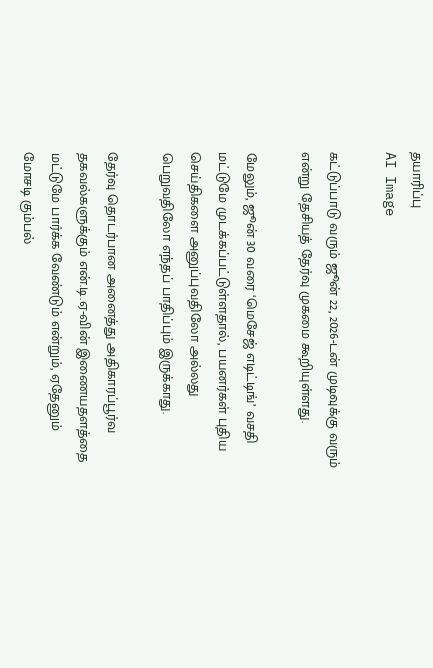தயாரிப்பு
AI Image

கட்டுப்பாடு வரும் ஜூன் 22, 2026-டன் முடிவுக்கு வரும் என்று தேசியத் தேர்வு முகமை கூறியுள்ளது.

மேலும், ஜூன் 30 வரை ‘மெசேஜ் எடிட்டிங்’ வசதி மட்டுமே முடக்கப்பட்டுள்ளதால், பயனர்கள் புதிய செய்திகளை அனுப்புவதிலோ அல்லது பெறுவதிலோ எந்தப் பாதிப்பும் இருக்காது.

தேர்வு தொடர்பான அனைத்து அதிகாரப்பூர்வ தகவல்களுக்கும் என்.டி.ஏ-வின் இணையதளத்தை மட்டுமே பார்க்க வேண்டும் என்றும், ஏதேனும் மோசடி கும்பல்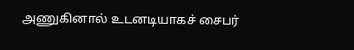அணுகினால் உடனடியாகச் சைபர்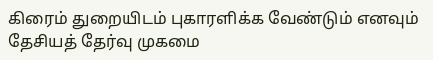கிரைம் துறையிடம் புகாரளிக்க வேண்டும் எனவும் தேசியத் தேர்வு முகமை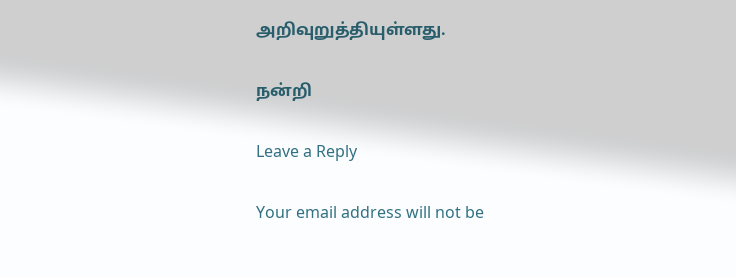அறிவுறுத்தியுள்ளது.

நன்றி

Leave a Reply

Your email address will not be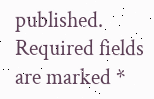published. Required fields are marked *